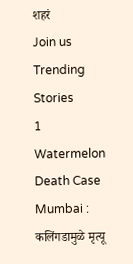शहरं
Join us
Trending Stories
1
Watermelon Death Case Mumbai : कलिंगडामुळे मृत्यू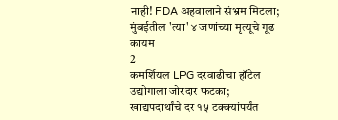नाही! FDA अहवालाने संभ्रम मिटला; मुंबईतील 'त्या' ४ जणांच्या मृत्यूचे गूढ कायम
2
कमर्शियल LPG दरवाढीचा हॉटेल उद्योगाला जोरदार फटका; खाद्यपदार्थांचे दर १५ टक्क्यांपर्यंत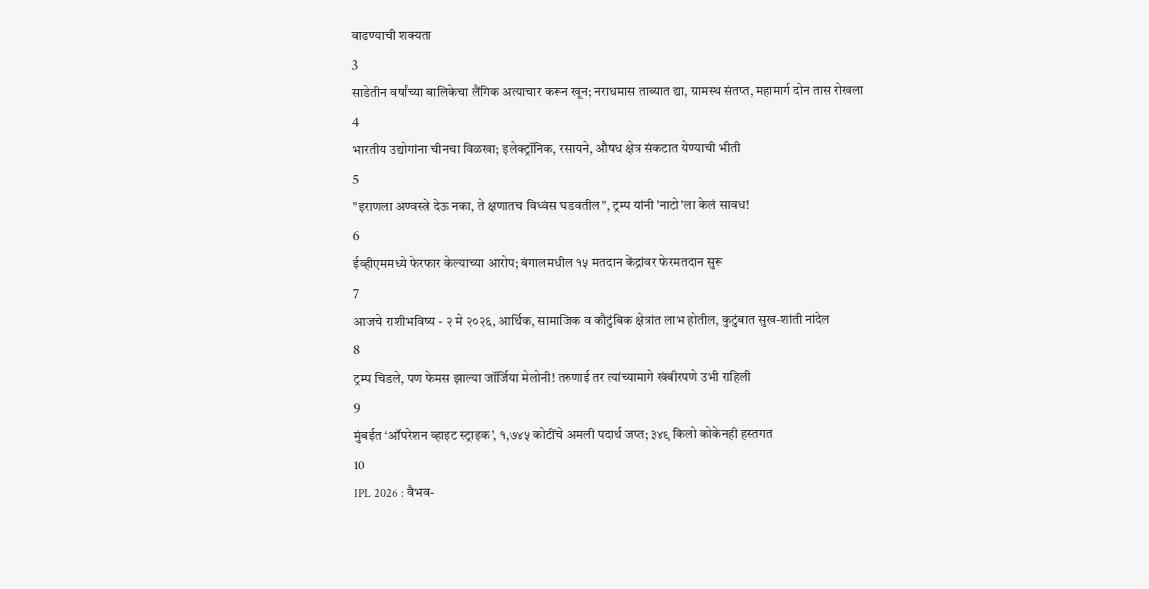वाढण्याची शक्यता
3
साडेतीन वर्षांच्या बालिकेचा लैंगिक अत्याचार करून खून; नराधमास ताब्यात द्या, ग्रामस्थ संतप्त, महामार्ग दोन तास रोखला
4
भारतीय उद्योगांना चीनचा विळखा; इलेक्ट्रॉनिक, रसायने, औषध क्षेत्र संकटात येण्याची भीती
5
"इराणला अण्वस्त्रे देऊ नका, ते क्षणातच विध्वंस घडवतील", ट्रम्प यांनी 'नाटो'ला केलं सावध!
6
ईव्हीएममध्ये फेरफार केल्याच्या आरोप; बंगालमधील १५ मतदान केंद्रांवर फेरमतदान सुरू
7
आजचे राशीभविष्य - २ मे २०२६, आर्थिक, सामाजिक व कौटुंबिक क्षेत्रांत लाभ होतील, कुटुंबात सुख-शांती नांदेल
8
ट्रम्प चिडले, पण फेमस झाल्या जॉर्जिया मेलोनी! तरुणाई तर त्यांच्यामागे खंबीरपणे उभी राहिली
9
मुंबईत ‘ऑपरेशन व्हाइट स्ट्राइक’, १,७४५ कोटींचे अमली पदार्थ जप्त; ३४९ किलो कोकेनही हस्तगत
10
IPL 2026 : वैभव-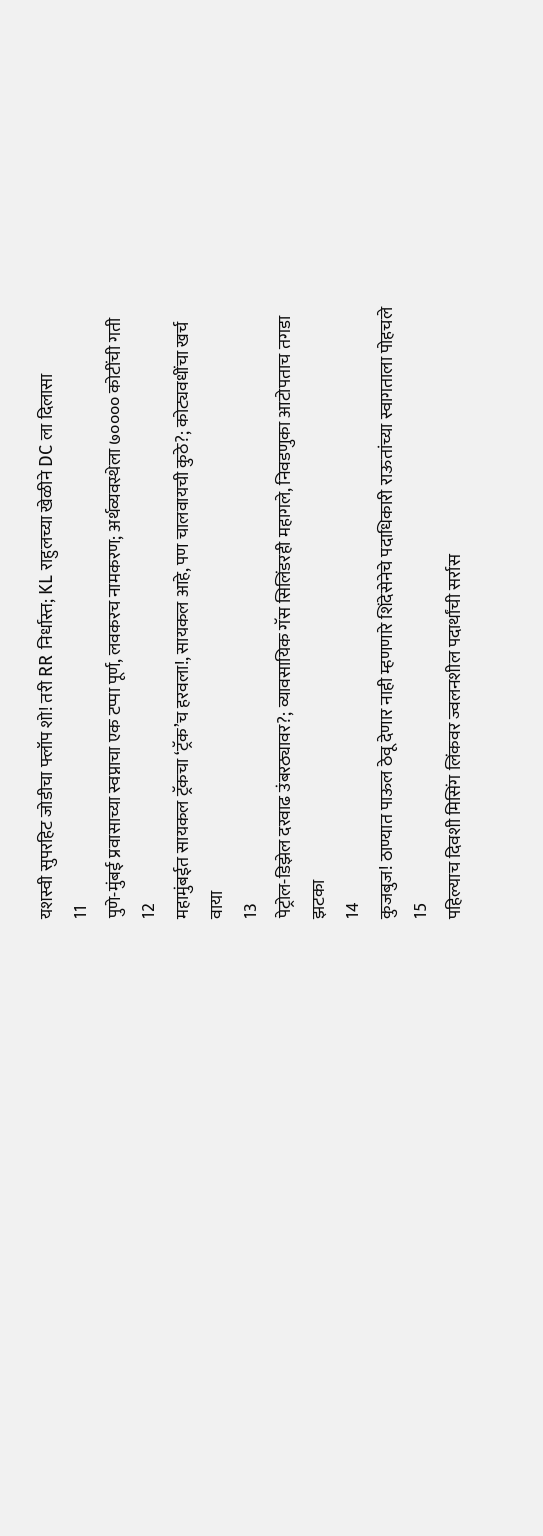यशस्वी सुपरहिट जोडीचा फ्लॉप शो! तरी RR निर्धास्त; KL राहुलच्या खेळीने DC ला दिलासा
11
पुणे-मुंबई प्रवासाच्या स्वप्नाचा एक टप्पा पूर्ण, लवकरच नामकरण; अर्थव्यवस्थेला ७०००० कोटींची गती
12
महामुंबईत सायकल ट्रॅकचा ‘ट्रॅक’च हरवला!, सायकल आहे, पण चालवायची कुठे?; कोट्यवधींचा खर्च वाया
13
पेट्रोल-डिझेल दरवाढ उंबरठ्यावर?; व्यावसायिक गॅस सिलिंडरही महागले, निवडणुका आटोपताच तगडा झटका
14
कुजबुज! ठाण्यात पाऊल ठेवू देणार नाही म्हणणारे शिंदेसेनेचे पदाधिकारी राऊतांच्या स्वागताला पोहचले
15
पहिल्याच दिवशी मिसिंग लिंकवर ज्वलनशील पदार्थांची सर्रास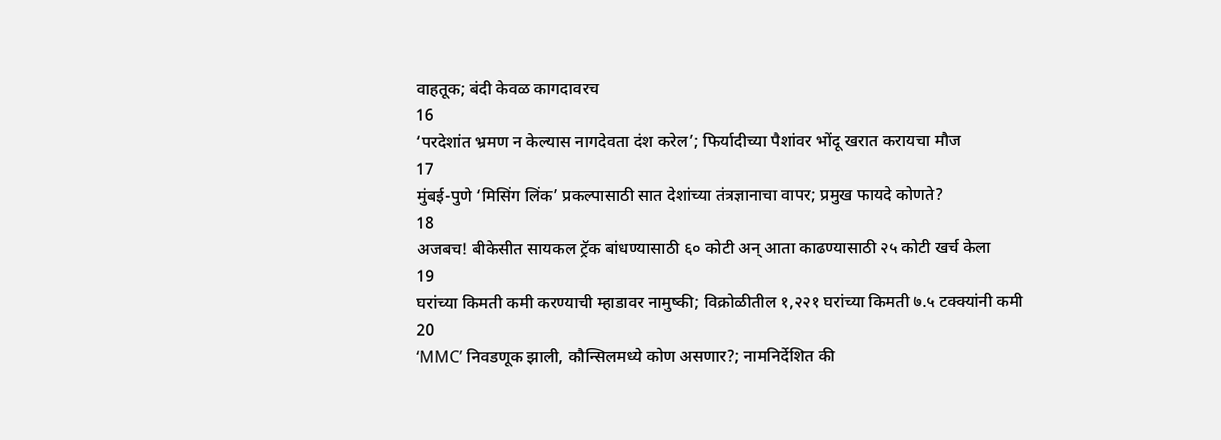वाहतूक; बंदी केवळ कागदावरच
16
‘परदेशांत भ्रमण न केल्यास नागदेवता दंश करेल’; फिर्यादीच्या पैशांवर भोंदू खरात करायचा मौज
17
मुंबई-पुणे ‘मिसिंग लिंक’ प्रकल्पासाठी सात देशांच्या तंत्रज्ञानाचा वापर; प्रमुख फायदे कोणते?
18
अजबच! बीकेसीत सायकल ट्रॅक बांधण्यासाठी ६० कोटी अन् आता काढण्यासाठी २५ कोटी खर्च केला
19
घरांच्या किमती कमी करण्याची म्हाडावर नामुष्की; विक्रोळीतील १,२२१ घरांच्या किमती ७.५ टक्क्यांनी कमी
20
‘MMC’ निवडणूक झाली, कौन्सिलमध्ये कोण असणार?; नामनिर्देशित की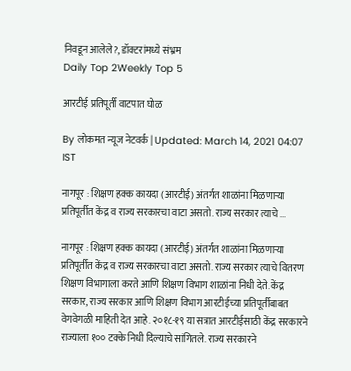निवडून आलेले?, डॉक्टरांमध्ये संभ्रम
Daily Top 2Weekly Top 5

आरटीई प्रतिपूर्ती वाटपात घोळ

By लोकमत न्यूज नेटवर्क | Updated: March 14, 2021 04:07 IST

नागपूर : शिक्षण हक्क कायदा (आरटीई) अंतर्गत शाळांना मिळणाऱ्या प्रतिपूर्तीत केंद्र व राज्य सरकारचा वाटा असतो. राज्य सरकार त्याचे ...

नागपूर : शिक्षण हक्क कायदा (आरटीई) अंतर्गत शाळांना मिळणाऱ्या प्रतिपूर्तीत केंद्र व राज्य सरकारचा वाटा असतो. राज्य सरकार त्याचे वितरण शिक्षण विभागाला करते आणि शिक्षण विभाग शाळांना निधी देते. केंद्र सरकार, राज्य सरकार आणि शिक्षण विभाग आरटीईच्या प्रतिपूर्तीबाबत वेगवेगळी माहिती देत आहे. २०१८-१९ या सत्रात आरटीईसाठी केंद्र सरकारने राज्याला १०० टक्के निधी दिल्याचे सांगितले. राज्य सरकारने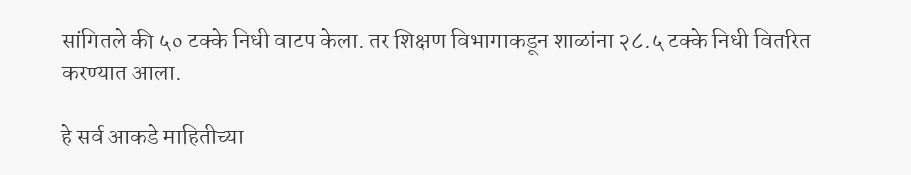सांगितले की ५० टक्के निधी वाटप केला. तर शिक्षण विभागाकडून शाळांना २८.५ टक्के निधी वितरित करण्यात आला.

हे सर्व आकडे माहितीच्या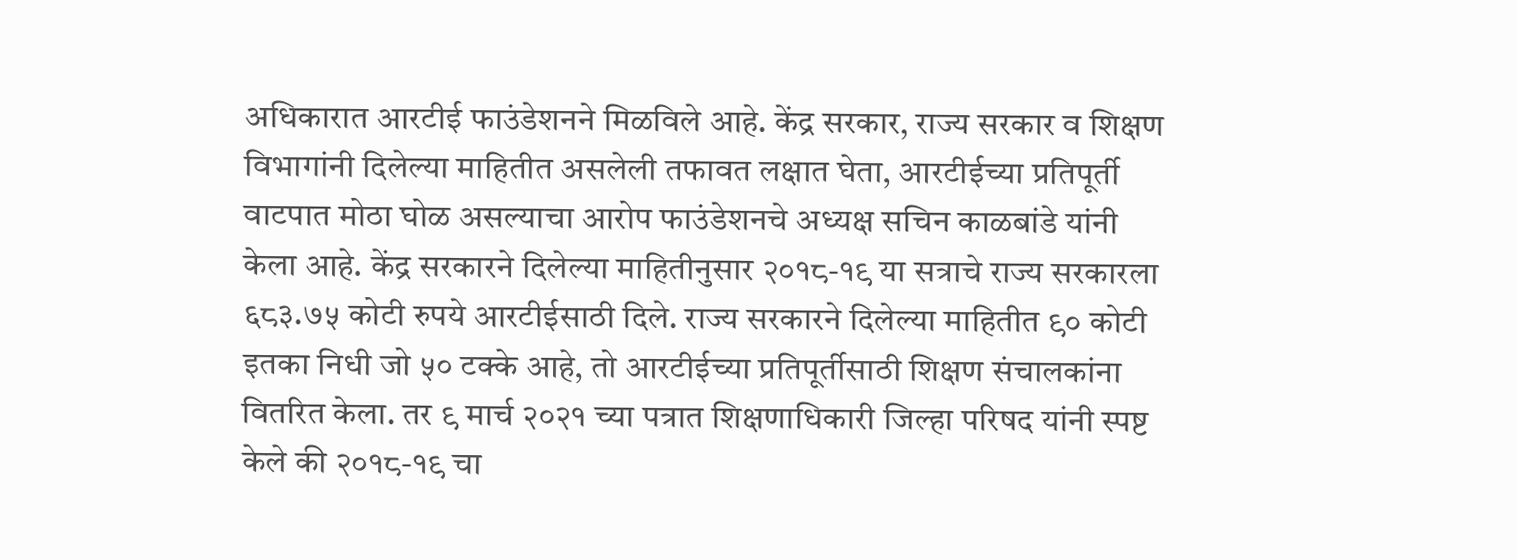अधिकारात आरटीई फाउंडेशनने मिळविले आहे. केंद्र सरकार, राज्य सरकार व शिक्षण विभागांनी दिलेल्या माहितीत असलेली तफावत लक्षात घेता, आरटीईच्या प्रतिपूर्ती वाटपात मोठा घोळ असल्याचा आरोप फाउंडेशनचे अध्यक्ष सचिन काळबांडे यांनी केला आहे. केंद्र सरकारने दिलेल्या माहितीनुसार २०१८-१९ या सत्राचे राज्य सरकारला ६८३.७५ कोटी रुपये आरटीईसाठी दिले. राज्य सरकारने दिलेल्या माहितीत ९० कोटी इतका निधी जो ५० टक्के आहे, तो आरटीईच्या प्रतिपूर्तीसाठी शिक्षण संचालकांना वितरित केला. तर ९ मार्च २०२१ च्या पत्रात शिक्षणाधिकारी जिल्हा परिषद यांनी स्पष्ट केले की २०१८-१९ चा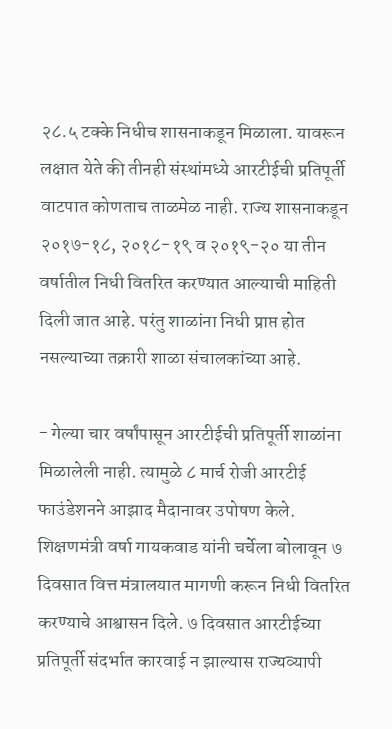२८.५ टक्के निधीच शासनाकडून मिळाला. यावरून लक्षात येते की तीनही संस्थांमध्ये आरटीईची प्रतिपूर्ती वाटपात कोणताच ताळमेळ नाही. राज्य शासनाकडून २०१७-१८, २०१८-१९ व २०१९-२० या तीन वर्षातील निधी वितरित करण्यात आल्याची माहिती दिली जात आहे. परंतु शाळांना निधी प्राप्त होत नसल्याच्या तक्रारी शाळा संचालकांच्या आहे.

- गेल्या चार वर्षांपासून आरटीईची प्रतिपूर्ती शाळांना मिळालेली नाही. त्यामुळे ८ मार्च रोजी आरटीई फाउंडेशनने आझाद मैदानावर उपोषण केले. शिक्षणमंत्री वर्षा गायकवाड यांनी चर्चेला बोलावून ७ दिवसात वित्त मंत्रालयात मागणी करून निधी वितरित करण्याचे आश्वासन दिले. ७ दिवसात आरटीईच्या प्रतिपूर्ती संदर्भात कारवाई न झाल्यास राज्यव्यापी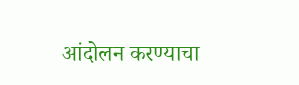आंदोलन करण्याचा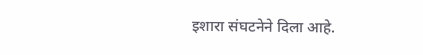इशारा संघटनेने दिला आहे.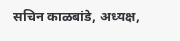सचिन काळबांडे, अध्यक्ष,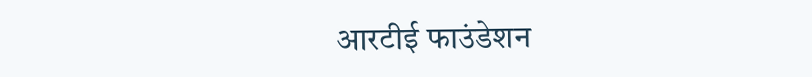आरटीई फाउंडेशन